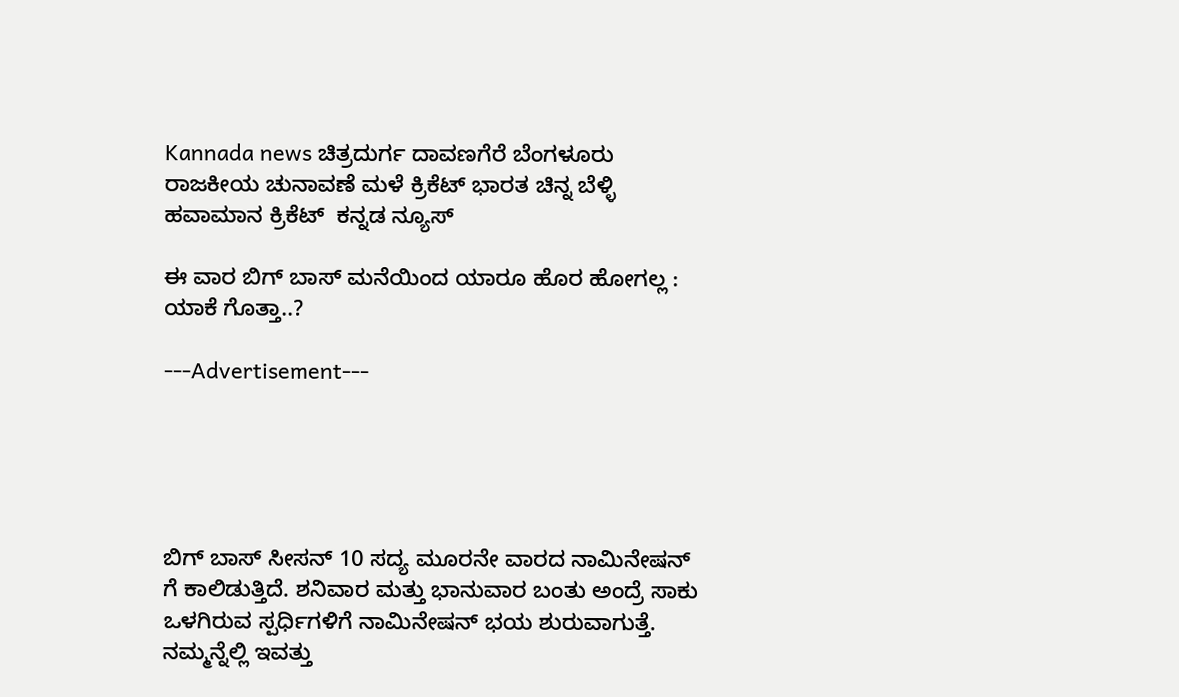Kannada news ಚಿತ್ರದುರ್ಗ ದಾವಣಗೆರೆ ಬೆಂಗಳೂರು ರಾಜಕೀಯ ಚುನಾವಣೆ ಮಳೆ ಕ್ರಿಕೆಟ್ ಭಾರತ ಚಿನ್ನ ಬೆಳ್ಳಿ ಹವಾಮಾನ ಕ್ರಿಕೆಟ್  ಕನ್ನಡ ನ್ಯೂಸ್

ಈ ವಾರ ಬಿಗ್ ಬಾಸ್ ಮನೆಯಿಂದ ಯಾರೂ ಹೊರ ಹೋಗಲ್ಲ : ಯಾಕೆ ಗೊತ್ತಾ..?

---Advertisement---





ಬಿಗ್ ಬಾಸ್ ಸೀಸನ್ 10 ಸದ್ಯ ಮೂರನೇ ವಾರದ ನಾಮಿನೇಷನ್ ಗೆ ಕಾಲಿಡುತ್ತಿದೆ. ಶನಿವಾರ ಮತ್ತು ಭಾನುವಾರ ಬಂತು ಅಂದ್ರೆ ಸಾಕು ಒಳಗಿರುವ ಸ್ಪರ್ಧಿಗಳಿಗೆ ನಾಮಿನೇಷನ್ ಭಯ ಶುರುವಾಗುತ್ತೆ. ನಮ್ಮನ್ನೆಲ್ಲಿ ಇವತ್ತು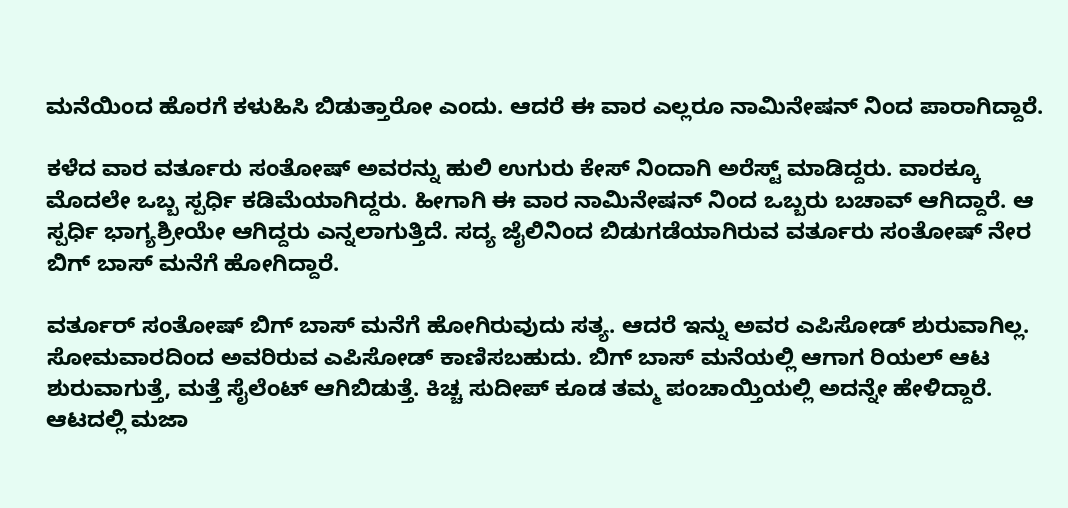ಮನೆಯಿಂದ ಹೊರಗೆ ಕಳುಹಿಸಿ ಬಿಡುತ್ತಾರೋ ಎಂದು. ಆದರೆ ಈ ವಾರ ಎಲ್ಲರೂ ನಾಮಿನೇಷನ್ ನಿಂದ ಪಾರಾಗಿದ್ದಾರೆ.

ಕಳೆದ ವಾರ ವರ್ತೂರು ಸಂತೋಷ್ ಅವರನ್ನು ಹುಲಿ ಉಗುರು ಕೇಸ್ ನಿಂದಾಗಿ ಅರೆಸ್ಟ್ ಮಾಡಿದ್ದರು. ವಾರಕ್ಕೂ ಮೊದಲೇ ಒಬ್ಬ ಸ್ಪರ್ಧಿ ಕಡಿಮೆಯಾಗಿದ್ದರು. ಹೀಗಾಗಿ ಈ ವಾರ ನಾಮಿನೇಷನ್ ನಿಂದ ಒಬ್ಬರು ಬಚಾವ್ ಆಗಿದ್ದಾರೆ. ಆ ಸ್ಪರ್ಧಿ ಭಾಗ್ಯಶ್ರೀಯೇ ಆಗಿದ್ದರು ಎನ್ನಲಾಗುತ್ತಿದೆ. ಸದ್ಯ ಜೈಲಿನಿಂದ ಬಿಡುಗಡೆಯಾಗಿರುವ ವರ್ತೂರು ಸಂತೋಷ್ ನೇರ ಬಿಗ್ ಬಾಸ್ ಮನೆಗೆ ಹೋಗಿದ್ದಾರೆ.

ವರ್ತೂರ್ ಸಂತೋಷ್ ಬಿಗ್ ಬಾಸ್ ಮನೆಗೆ ಹೋಗಿರುವುದು ಸತ್ಯ. ಆದರೆ ಇನ್ನು ಅವರ ಎಪಿಸೋಡ್ ಶುರುವಾಗಿಲ್ಲ. ಸೋಮವಾರದಿಂದ ಅವರಿರುವ ಎಪಿಸೋಡ್ ಕಾಣಿಸಬಹುದು. ಬಿಗ್ ಬಾಸ್ ಮನೆಯಲ್ಲಿ ಆಗಾಗ ರಿಯಲ್ ಆಟ ಶುರುವಾಗುತ್ತೆ, ಮತ್ತೆ ಸೈಲೆಂಟ್ ಆಗಿಬಿಡುತ್ತೆ. ಕಿಚ್ಚ ಸುದೀಪ್ ಕೂಡ ತಮ್ಮ ಪಂಚಾಯ್ತಿಯಲ್ಲಿ ಅದನ್ನೇ ಹೇಳಿದ್ದಾರೆ. ಆಟದಲ್ಲಿ ಮಜಾ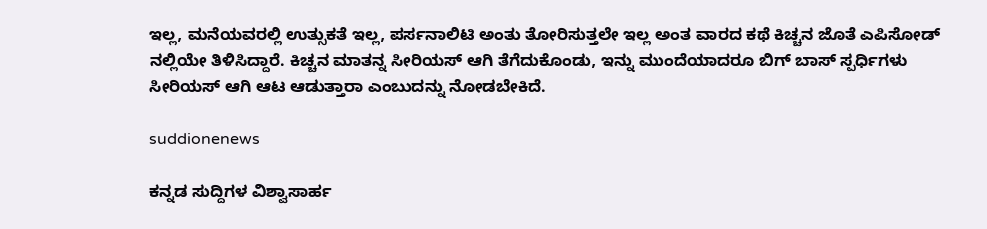ಇಲ್ಲ, ಮನೆಯವರಲ್ಲಿ ಉತ್ಸುಕತೆ ಇಲ್ಲ, ಪರ್ಸನಾಲಿಟಿ ಅಂತು ತೋರಿಸುತ್ತಲೇ ಇಲ್ಲ ಅಂತ ವಾರದ ಕಥೆ ಕಿಚ್ಚನ ಜೊತೆ ಎಪಿಸೋಡ್ ನಲ್ಲಿಯೇ ತಿಳಿಸಿದ್ದಾರೆ. ಕಿಚ್ಚನ ಮಾತನ್ನ ಸೀರಿಯಸ್ ಆಗಿ ತೆಗೆದುಕೊಂಡು, ಇನ್ನು ಮುಂದೆಯಾದರೂ ಬಿಗ್ ಬಾಸ್ ಸ್ಪರ್ಧಿಗಳು ಸೀರಿಯಸ್ ಆಗಿ ಆಟ ಆಡುತ್ತಾರಾ ಎಂಬುದನ್ನು ನೋಡಬೇಕಿದೆ.

suddionenews

ಕನ್ನಡ ಸುದ್ದಿಗಳ ವಿಶ್ವಾಸಾರ್ಹ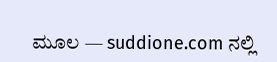ಮೂಲ — suddione.com ನಲ್ಲಿ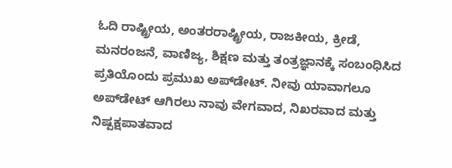ಓದಿ ರಾಷ್ಟ್ರೀಯ, ಅಂತರರಾಷ್ಟ್ರೀಯ, ರಾಜಕೀಯ, ಕ್ರೀಡೆ, ಮನರಂಜನೆ, ವಾಣಿಜ್ಯ, ಶಿಕ್ಷಣ ಮತ್ತು ತಂತ್ರಜ್ಞಾನಕ್ಕೆ ಸಂಬಂಧಿಸಿದ ಪ್ರತಿಯೊಂದು ಪ್ರಮುಖ ಅಪ್‌ಡೇಟ್. ನೀವು ಯಾವಾಗಲೂ ಅಪ್‌ಡೇಟ್ ಆಗಿರಲು ನಾವು ವೇಗವಾದ, ನಿಖರವಾದ ಮತ್ತು ನಿಷ್ಪಕ್ಷಪಾತವಾದ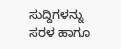ಸುದ್ದಿಗಳನ್ನು ಸರಳ ಹಾಗೂ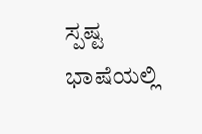ಸ್ಪಷ್ಟ ಭಾಷೆಯಲ್ಲಿ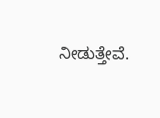ನೀಡುತ್ತೇವೆ.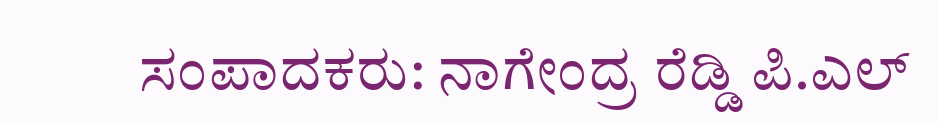ಸಂಪಾದಕರು: ನಾಗೇಂದ್ರ ರೆಡ್ಡಿ ಪಿ.ಎಲ್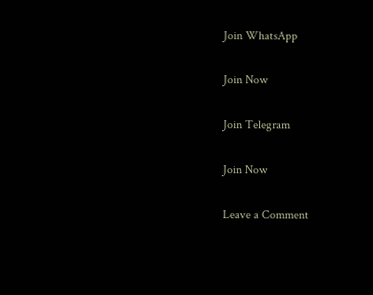Join WhatsApp

Join Now

Join Telegram

Join Now

Leave a Comment